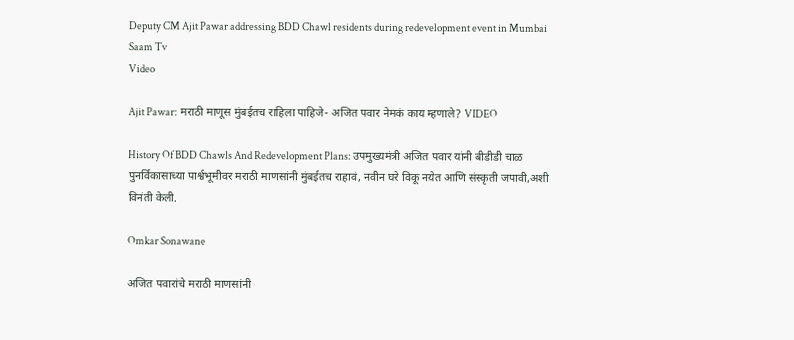Deputy CM Ajit Pawar addressing BDD Chawl residents during redevelopment event in Mumbai Saam Tv
Video

Ajit Pawar: मराठी माणूस मुंबईतच राहिला पाहिजे- अजित पवार नेमकं काय म्हणाले? VIDEO

History Of BDD Chawls And Redevelopment Plans: उपमुख्यमंत्री अजित पवार यांनी बीडीडी चाळ पुनर्विकासाच्या पार्श्वभूमीवर मराठी माणसांनी मुंबईतच राहावं, नवीन घरे विकू नयेत आणि संस्कृती जपावी,अशी विनंती केली.

Omkar Sonawane

अजित पवारांचे मराठी माणसांनी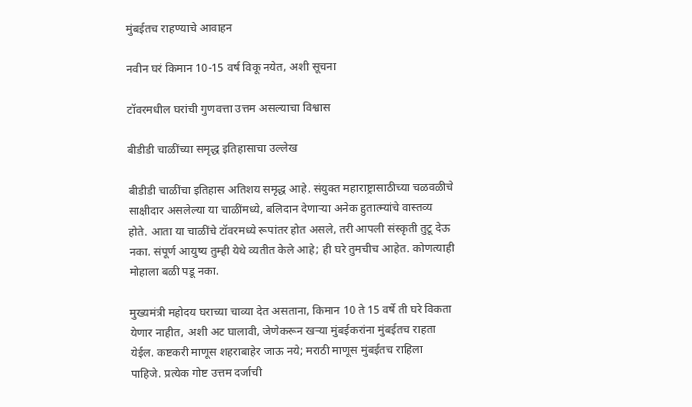मुंबईतच राहण्याचे आवाहन

नवीन घरं किमान 10-15 वर्ष विकू नयेत, अशी सूचना

टॉवरमधील घरांची गुणवत्ता उत्तम असल्याचा विश्वास

बीडीडी चाळींच्या समृद्ध इतिहासाचा उल्लेख

बीडीडी चाळींचा इतिहास अतिशय समृद्ध आहे. संयुक्त महाराष्ट्रासाठीच्या चळवळीचे साक्षीदार असलेल्या या चाळींमध्ये, बलिदान देणाऱ्या अनेक हुतात्म्यांचे वास्तव्य होते. आता या चाळींचे टॉवरमध्ये रूपांतर होत असले, तरी आपली संस्कृती तुटू देऊ नका. संपूर्ण आयुष्य तुम्ही येथे व्यतीत केले आहे; ही घरे तुमचीच आहेत. कोणत्याही मोहाला बळी पडू नका.

मुख्यमंत्री महोदय घराच्या चाव्या देत असताना, किमान 10 ते 15 वर्षे ती घरे विकता येणार नाहीत, अशी अट घालावी, जेणेकरून खऱ्या मुंबईकरांना मुंबईतच राहता येईल. कष्टकरी माणूस शहराबाहेर जाऊ नये; मराठी माणूस मुंबईतच राहिला पाहिजे. प्रत्येक गोष्ट उत्तम दर्जाची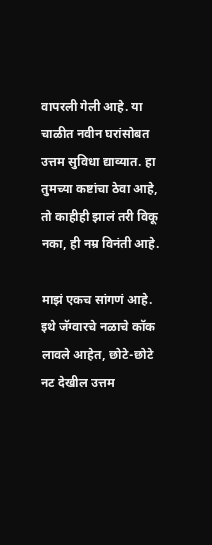वापरली गेली आहे. या चाळीत नवीन घरांसोबत उत्तम सुविधा द्याव्यात. हा तुमच्या कष्टांचा ठेवा आहे, तो काहीही झालं तरी विकू नका, ही नम्र विनंती आहे.

माझं एकच सांगणं आहे. इथे जॅग्वारचे नळाचे कॉक लावले आहेत, छोटे-छोटे नट देखील उत्तम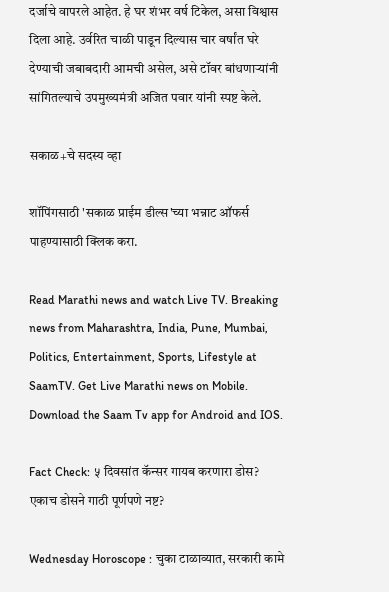दर्जाचे वापरले आहेत. हे घर शंभर वर्ष टिकेल, असा विश्वास दिला आहे. उर्वरित चाळी पाडून दिल्यास चार वर्षांत घरे देण्याची जबाबदारी आमची असेल, असे टॉवर बांधणाऱ्यांनी सांगितल्याचे उपमुख्यमंत्री अजित पवार यांनी स्पष्ट केले.

सकाळ+चे सदस्य व्हा

शॉपिंगसाठी 'सकाळ प्राईम डील्स'च्या भन्नाट ऑफर्स पाहण्यासाठी क्लिक करा.

Read Marathi news and watch Live TV. Breaking news from Maharashtra, India, Pune, Mumbai, Politics, Entertainment, Sports, Lifestyle at SaamTV. Get Live Marathi news on Mobile. Download the Saam Tv app for Android and IOS.

Fact Check: ५ दिवसांत कॅन्सर गायब करणारा डोस? एकाच डोसने गाठी पूर्णपणे नष्ट?

Wednesday Horoscope : चुका टाळाव्यात, सरकारी कामे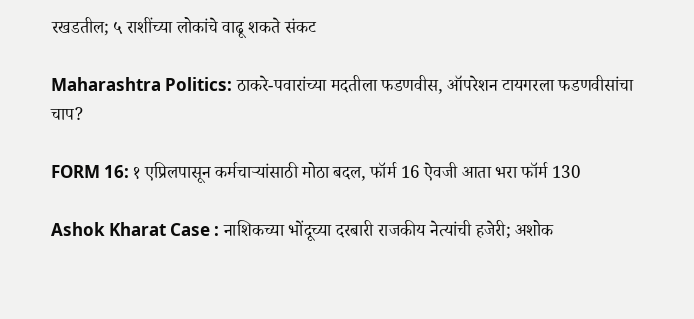रखडतील; ५ राशींच्या लोकांचे वाढू शकते संकट

Maharashtra Politics: ठाकरे-पवारांच्या मदतीला फडणवीस, ऑपरेशन टायगरला फडणवीसांचा चाप?

FORM 16: १ एप्रिलपासून कर्मचाऱ्यांसाठी मोठा बदल, फॉर्म 16 ऐवजी आता भरा फॉर्म 130

Ashok Kharat Case : नाशिकच्या भोंदूच्या दरबारी राजकीय नेत्यांची हजेरी; अशोक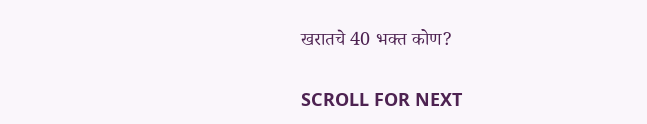खरातचे 40 भक्त कोण?

SCROLL FOR NEXT